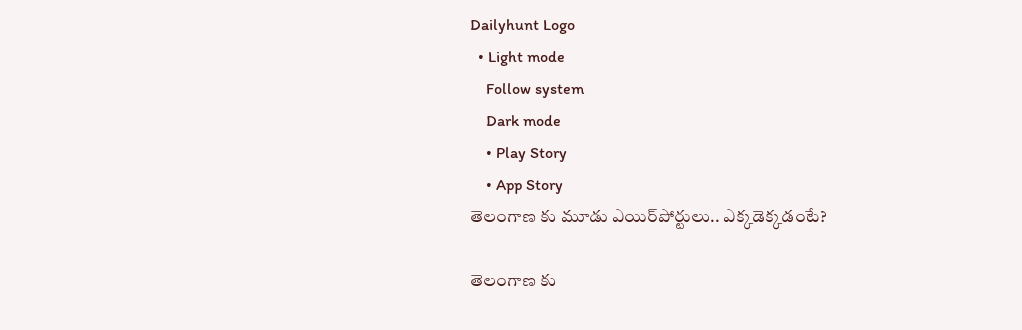Dailyhunt Logo
  • Light mode
    Follow system
    Dark mode
    • Play Story
    • App Story
తెలంగాణ కు మూడు ఎయిర్‌పోర్టులు.. ఎక్కడెక్కడంటే?

తెలంగాణ కు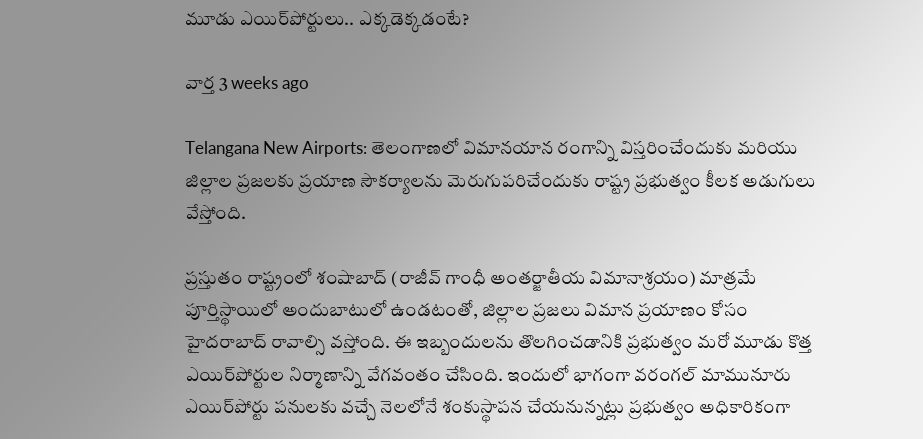మూడు ఎయిర్‌పోర్టులు.. ఎక్కడెక్కడంటే?

వార్త 3 weeks ago

Telangana New Airports: తెలంగాణలో విమానయాన రంగాన్ని విస్తరించేందుకు మరియు జిల్లాల ప్రజలకు ప్రయాణ సౌకర్యాలను మెరుగుపరిచేందుకు రాష్ట్ర ప్రభుత్వం కీలక అడుగులు వేస్తోంది.

ప్రస్తుతం రాష్ట్రంలో శంషాబాద్ (రాజీవ్ గాంధీ అంతర్జాతీయ విమానాశ్రయం) మాత్రమే పూర్తిస్థాయిలో అందుబాటులో ఉండటంతో, జిల్లాల ప్రజలు విమాన ప్రయాణం కోసం హైదరాబాద్ రావాల్సి వస్తోంది. ఈ ఇబ్బందులను తొలగించడానికి ప్రభుత్వం మరో మూడు కొత్త ఎయిర్‌పోర్టుల నిర్మాణాన్ని వేగవంతం చేసింది. ఇందులో భాగంగా వరంగల్ మామునూరు ఎయిర్‌పోర్టు పనులకు వచ్చే నెలలోనే శంకుస్థాపన చేయనున్నట్లు ప్రభుత్వం అధికారికంగా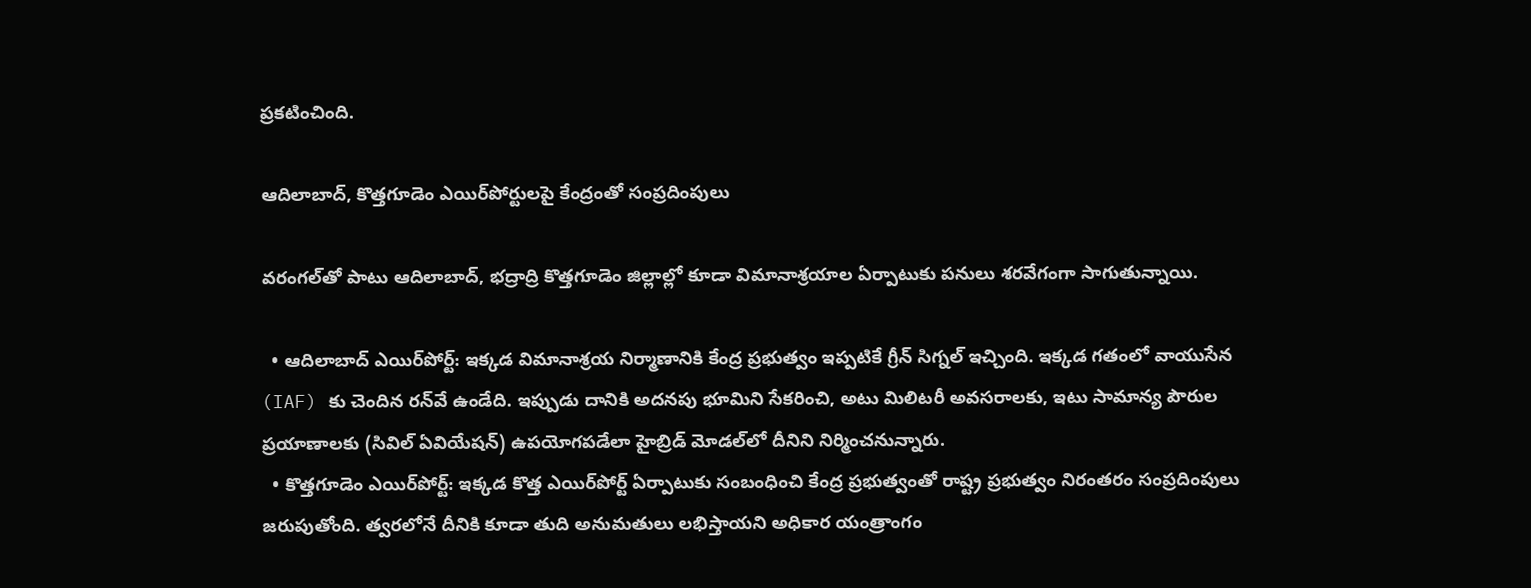ప్రకటించింది.

ఆదిలాబాద్, కొత్తగూడెం ఎయిర్‌పోర్టులపై కేంద్రంతో సంప్రదింపులు

వరంగల్‌తో పాటు ఆదిలాబాద్, భద్రాద్రి కొత్తగూడెం జిల్లాల్లో కూడా విమానాశ్రయాల ఏర్పాటుకు పనులు శరవేగంగా సాగుతున్నాయి.

  • ఆదిలాబాద్ ఎయిర్‌పోర్ట్: ఇక్కడ విమానాశ్రయ నిర్మాణానికి కేంద్ర ప్రభుత్వం ఇప్పటికే గ్రీన్ సిగ్నల్ ఇచ్చింది. ఇక్కడ గతంలో వాయుసేన (IAF) కు చెందిన రన్‌వే ఉండేది. ఇప్పుడు దానికి అదనపు భూమిని సేకరించి, అటు మిలిటరీ అవసరాలకు, ఇటు సామాన్య పౌరుల ప్రయాణాలకు (సివిల్ ఏవియేషన్) ఉపయోగపడేలా హైబ్రిడ్ మోడల్‌లో దీనిని నిర్మించనున్నారు.
  • కొత్తగూడెం ఎయిర్‌పోర్ట్: ఇక్కడ కొత్త ఎయిర్‌పోర్ట్ ఏర్పాటుకు సంబంధించి కేంద్ర ప్రభుత్వంతో రాష్ట్ర ప్రభుత్వం నిరంతరం సంప్రదింపులు జరుపుతోంది. త్వరలోనే దీనికి కూడా తుది అనుమతులు లభిస్తాయని అధికార యంత్రాంగం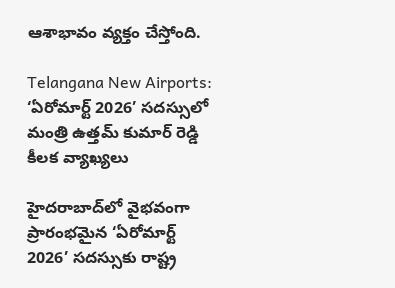ఆశాభావం వ్యక్తం చేస్తోంది.

Telangana New Airports: ‘ఏరోమార్ట్ 2026’ సదస్సులో మంత్రి ఉత్తమ్ కుమార్ రెడ్డి కీలక వ్యాఖ్యలు

హైదరాబాద్‌లో వైభవంగా ప్రారంభమైన ‘ఏరోమార్ట్ 2026’ సదస్సుకు రాష్ట్ర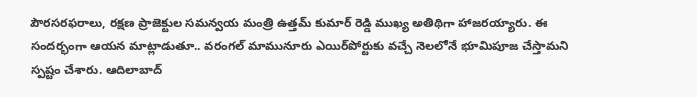పౌరసరఫరాలు, రక్షణ ప్రాజెక్టుల సమన్వయ మంత్రి ఉత్తమ్ కుమార్ రెడ్డి ముఖ్య అతిథిగా హాజరయ్యారు. ఈ సందర్భంగా ఆయన మాట్లాడుతూ.. వరంగల్ మామునూరు ఎయిర్‌పోర్టుకు వచ్చే నెలలోనే భూమిపూజ చేస్తామని స్పష్టం చేశారు. ఆదిలాబాద్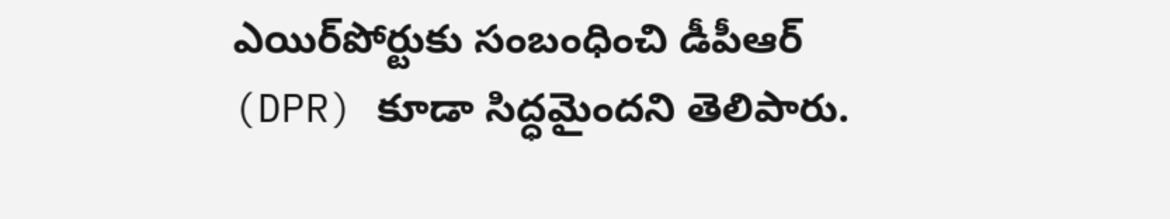ఎయిర్‌పోర్టుకు సంబంధించి డీపీఆర్ (DPR) కూడా సిద్ధమైందని తెలిపారు.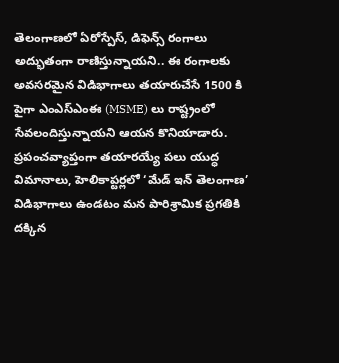తెలంగాణలో ఏరోస్పేస్, డిఫెన్స్ రంగాలు అద్భుతంగా రాణిస్తున్నాయని.. ఈ రంగాలకు అవసరమైన విడిభాగాలు తయారుచేసే 1500 కి పైగా ఎంఎస్ఎంఈ (MSME) లు రాష్ట్రంలో సేవలందిస్తున్నాయని ఆయన కొనియాడారు. ప్రపంచవ్యాప్తంగా తయారయ్యే పలు యుద్ధ విమానాలు, హెలికాప్టర్లలో ‘మేడ్ ఇన్ తెలంగాణ’ విడిభాగాలు ఉండటం మన పారిశ్రామిక ప్రగతికి దక్కిన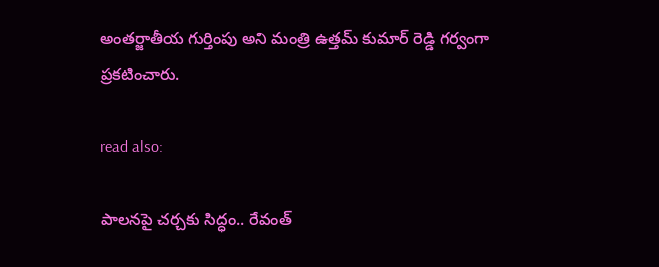అంతర్జాతీయ గుర్తింపు అని మంత్రి ఉత్తమ్ కుమార్ రెడ్డి గర్వంగా ప్రకటించారు.

read also:

పాలనపై చర్చకు సిద్ధం.. రేవంత్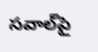సవాల్‌పై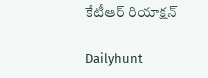కేటీఆర్ రియాక్షన్

Dailyhunt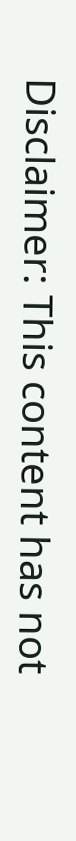Disclaimer: This content has not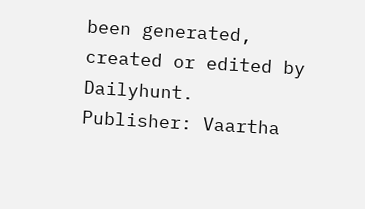been generated, created or edited by Dailyhunt. Publisher: Vaartha